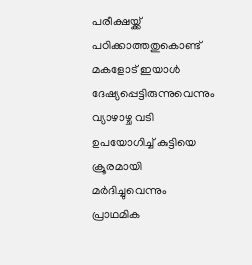പരീക്ഷയ്ക്ക് പഠിക്കാത്തതുകൊണ്ട് മകളോട് ഇയാൾ ദേഷ്യപ്പെട്ടിരുന്നുവെന്നും വ്യാഴാഴ്ച വടി ഉപയോഗിച്ച് കുട്ടിയെ ക്രൂരമായി മർദിച്ചുവെന്നും പ്രാഥമിക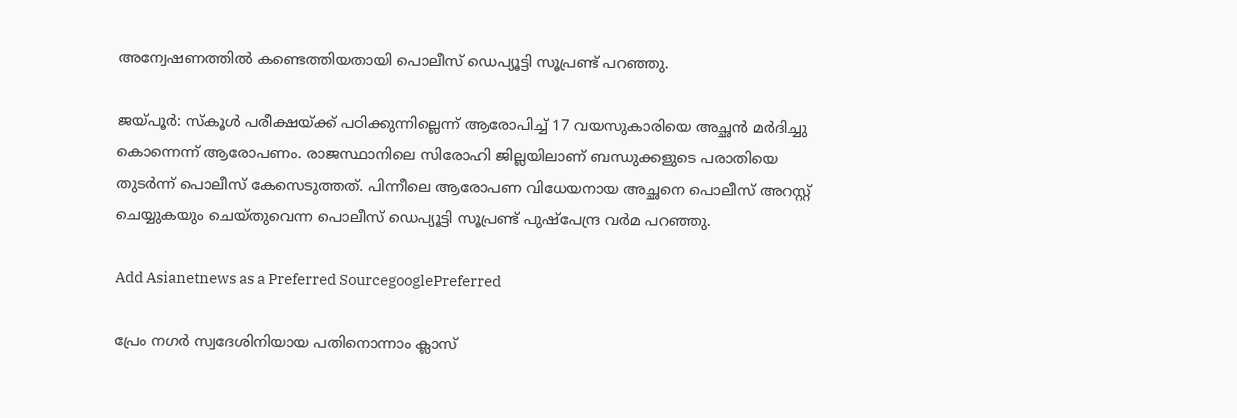അന്വേഷണത്തിൽ കണ്ടെത്തിയതായി പൊലീസ് ഡെപ്യൂട്ടി സൂപ്രണ്ട് പറഞ്ഞു.

ജയ്പൂർ: സ്കൂൾ പരീക്ഷയ്ക്ക് പഠിക്കുന്നില്ലെന്ന് ആരോപിച്ച് 17 വയസുകാരിയെ അച്ഛൻ മ‍ർദിച്ചു കൊന്നെന്ന് ആരോപണം. രാജസ്ഥാനിലെ സിരോഹി ജില്ലയിലാണ് ബന്ധുക്കളുടെ പരാതിയെ തുടർന്ന് പൊലീസ് കേസെടുത്തത്. പിന്നീലെ ആരോപണ വിധേയനായ അച്ഛനെ പൊലീസ് അറസ്റ്റ് ചെയ്യുകയും ചെയ്തുവെന്ന പൊലീസ് ഡെപ്യൂട്ടി സൂപ്രണ്ട് പുഷ്‍പേന്ദ്ര വ‍ർമ പറഞ്ഞു.

Add Asianetnews as a Preferred SourcegooglePreferred

പ്രേം നഗർ സ്വദേശിനിയായ പതിനൊന്നാം ക്ലാസ്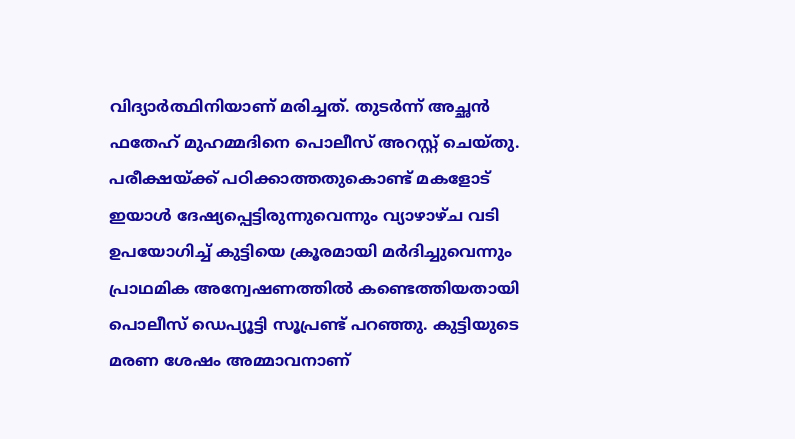വിദ്യാർത്ഥിനിയാണ് മരിച്ചത്. തുടർന്ന് അച്ഛൻ ഫതേഹ് മുഹമ്മദിനെ പൊലീസ് അറസ്റ്റ് ചെയ്തു. പരീക്ഷയ്ക്ക് പഠിക്കാത്തതുകൊണ്ട് മകളോട് ഇയാൾ ദേഷ്യപ്പെട്ടിരുന്നുവെന്നും വ്യാഴാഴ്ച വടി ഉപയോഗിച്ച് കുട്ടിയെ ക്രൂരമായി മർദിച്ചുവെന്നും പ്രാഥമിക അന്വേഷണത്തിൽ കണ്ടെത്തിയതായി പൊലീസ് ഡെപ്യൂട്ടി സൂപ്രണ്ട് പറഞ്ഞു. കുട്ടിയുടെ മരണ ശേഷം അമ്മാവനാണ്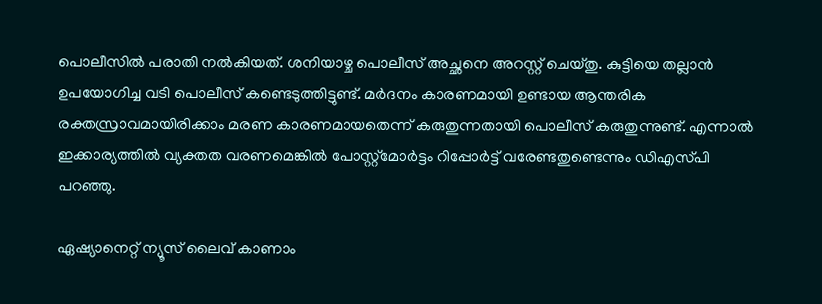പൊലീസിൽ പരാതി നൽകിയത്. ശനിയാഴ്ച പൊലീസ് അച്ഛനെ അറസ്റ്റ് ചെയ്തു. കുട്ടിയെ തല്ലാൻ ഉപയോഗിച്ച വടി പൊലീസ് കണ്ടെടുത്തിട്ടുണ്ട്. മ‍ർദനം കാരണമായി ഉണ്ടായ ആന്തരിക രക്തസ്രാവമായിരിക്കാം മരണ കാരണമായതെന്ന് കരുതുന്നതായി പൊലീസ് കരുതുന്നുണ്ട്. എന്നാൽ ഇക്കാര്യത്തിൽ വ്യക്തത വരണമെങ്കിൽ പോസ്റ്റ്മോർട്ടം റിപ്പോർട്ട് വരേണ്ടതുണ്ടെന്നും ഡിഎസ്‍പി പറഞ്ഞു.

ഏഷ്യാനെറ്റ് ന്യൂസ് ലൈവ് കാണാം